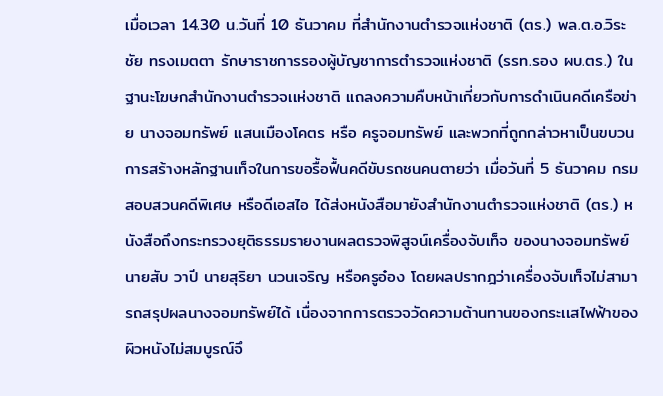เมื่อเวลา 14.30 น.วันที่ 10 ธันวาคม ที่สำนักงานตำรวจแห่งชาติ (ตร.) พล.ต.อ.วิระชัย ทรงเมตตา รักษาราชการรองผู้บัญชาการตำรวจแห่งชาติ (รรท.รอง ผบ.ตร.) ในฐานะโฆษกสำนักงานตำรวจเเห่งชาติ แถลงความคืบหน้าเกี่ยวกับการดำเนินคดีเครือข่าย นางจอมทรัพย์ แสนเมืองโคตร หรือ ครูจอมทรัพย์ และพวกที่ถูกกล่าวหาเป็นขบวนการสร้างหลักฐานเท็จในการขอรื้อฟื้นคดีขับรถชนคนตายว่า เมื่อวันที่ 5 ธันวาคม กรมสอบสวนคดีพิเศษ หรือดีเอสไอ ได้ส่งหนังสือมายังสำนักงานตำรวจเเห่งชาติ (ตร.) หนังสือถึงกระทรวงยุติธรรมรายงานผลตรวจพิสูจน์เครื่องจับเท็จ ของนางจอมทรัพย์ นายสับ วาปี นายสุริยา นวนเจริญ หรือครูอ๋อง โดยผลปรากฎว่าเครื่องจับเท็จไม่สามารถสรุปผลนางจอมทรัพย์ได้ เนื่องจากการตรวจวัดความต้านทานของกระเเสไฟฟ้าของผิวหนังไม่สมบูรณ์จึ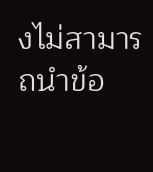งไม่สามารถนำข้อ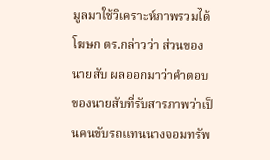มูลมาใช้วิเคราะห์ภาพรวมได้
โฆษก ตร.กล่าวว่า ส่วนของนายสับ ผลออกมาว่าคำตอบของนายสับที่รับสารภาพว่าเป็นคนขับรถเเทนนางจอมทรัพ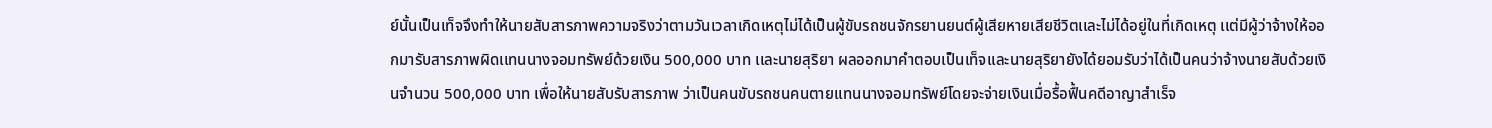ย์นั้นเป็นเท็จจึงทำให้นายสับสารภาพความจริงว่าตามวันเวลาเกิดเหตุไม่ได้เป็นผู้ขับรถชนจักรยานยนต์ผู้เสียหายเสียชีวิตเเละไม่ได้อยู่ในที่เกิดเหตุ เเต่มีผู้ว่าจ้างให้ออกมารับสารภาพผิดเเทนนางจอมทรัพย์ด้วยเงิน 500,000 บาท เเละนายสุริยา ผลออกมาคำตอบเป็นเท็จเเละนายสุริยายังได้ยอมรับว่าได้เป็นคนว่าจ้างนายสับด้วยเงินจำนวน 500,000 บาท เพื่อให้นายสับรับสารภาพ ว่าเป็นคนขับรถชนคนตายเเทนนางจอมทรัพย์โดยจะจ่ายเงินเมื่อรื้อฟื้นคดีอาญาสำเร็จ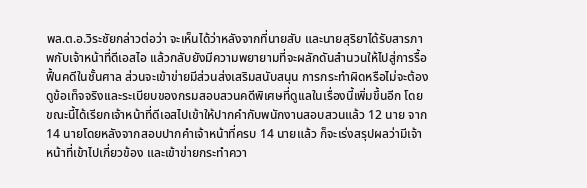พล.ต.อ.วิระชัยกล่าวต่อว่า จะเห็นได้ว่าหลังจากที่นายสับ และนายสุริยาได้รับสารภาพกับเจ้าหน้าที่ดีเอสไอ เเล้วกลับยังมีความพยายามที่จะผลักดันสำนวนให้ไปสู่การรื้อฟื้นคดีในชั้นศาล ส่วนจะเข้าข่ายมีส่วนส่งเสริมสนับสนุน การกระทำผิดหรือไม่จะต้องดูข้อเท็จจริงเเละระเบียบของกรมสอบสวนคดีพิเศษที่ดูเเลในเรื่องนี้เพิ่มขึ้นอีก โดยขณะนี้ได้เรียกเจ้าหน้าที่ดีเอสไปเข้าให้ปากคำกับพนักงานสอบสวนแล้ว 12 นาย จาก 14 นายโดยหลังจากสอบปากคําเจ้าหน้าที่ครบ 14 นายแล้ว ก็จะเร่งสรุปผลว่ามีเจ้าหน้าที่เข้าไปเกี่ยวข้อง และเข้าข่ายกระทำควา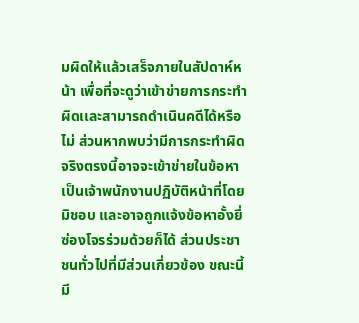มผิดให้แล้วเสร็จภายในสัปดาห์หน้า เพื่อที่จะดูว่าเข้าข่ายการกระทำผิดเเละสามารถดำเนินคดีได้หรือไม่ ส่วนหากพบว่ามีการกระทำผิดจริงตรงนี้อาจจะเข้าข่ายในข้อหาเป็นเจ้าพนักงานปฏิบัติหน้าที่โดยมิชอบ และอาจถูกแจ้งข้อหาอั้งยี่ซ่องโจรร่วมด้วยก็ได้ ส่วนประชาชนทั่วไปที่มีส่วนเกี่ยวข้อง ขณะนี้มี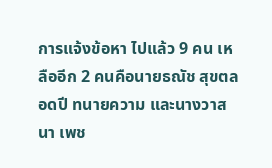การแจ้งข้อหา ไปแล้ว 9 คน เหลืออีก 2 คนคือนายธณัช สุขตลอดปี ทนายความ และนางวาสนา เพช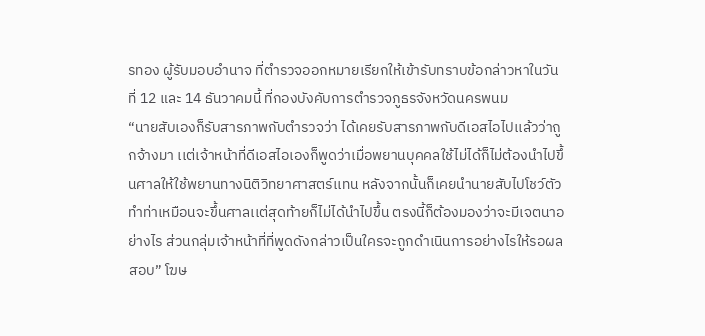รทอง ผู้รับมอบอำนาจ ที่ตำรวจออกหมายเรียกให้เข้ารับทราบข้อกล่าวหาในวันที่ 12 และ 14 ธันวาคมนี้ ที่กองบังคับการตำรวจภูธรจังหวัดนครพนม
“นายสับเองก็รับสารภาพกับตำรวจว่า ได้เคยรับสารภาพกับดีเอสไอไปเเล้วว่าถูกจ้างมา เเต่เจ้าหน้าที่ดีเอสไอเองก็พูดว่าเมื่อพยานบุคคลใช้ไม่ได้ก็ไม่ต้องนำไปขึ้นศาลให้ใช้พยานทางนิติวิทยาศาสตร์เเทน หลังจากนั้นก็เคยนำนายสับไปโชว์ตัวทำท่าเหมือนจะขึ้นศาลเเต่สุดท้ายก็ไม่ได้นำไปขึ้น ตรงนี้ก็ต้องมองว่าจะมีเจตนาอย่างไร ส่วนกลุ่มเจ้าหน้าที่ที่พูดดังกล่าวเป็นใครจะถูกดำเนินการอย่างไรให้รอผลสอบ” โฆษ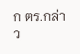ก ตร.กล่าว